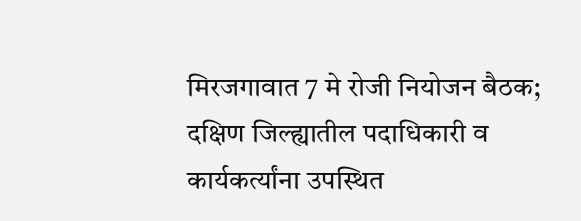मिरजगावात 7 मे रोजी नियोजन बैठक;
दक्षिण जिल्ह्यातील पदाधिकारी व कार्यकर्त्यांना उपस्थित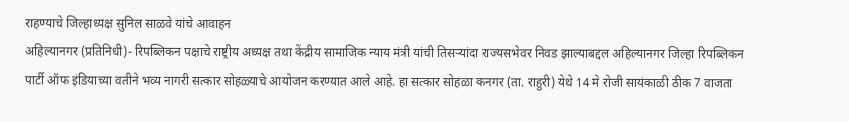राहण्याचे जिल्हाध्यक्ष सुनिल साळवे यांचे आवाहन
अहिल्यानगर (प्रतिनिधी)- रिपब्लिकन पक्षाचे राष्ट्रीय अध्यक्ष तथा केंद्रीय सामाजिक न्याय मंत्री यांची तिसऱ्यांदा राज्यसभेवर निवड झाल्याबद्दल अहिल्यानगर जिल्हा रिपब्लिकन पार्टी ऑफ इंडियाच्या वतीने भव्य नागरी सत्कार सोहळ्याचे आयोजन करण्यात आले आहे. हा सत्कार सोहळा कनगर (ता. राहुरी) येथे 14 मे रोजी सायंकाळी ठीक 7 वाजता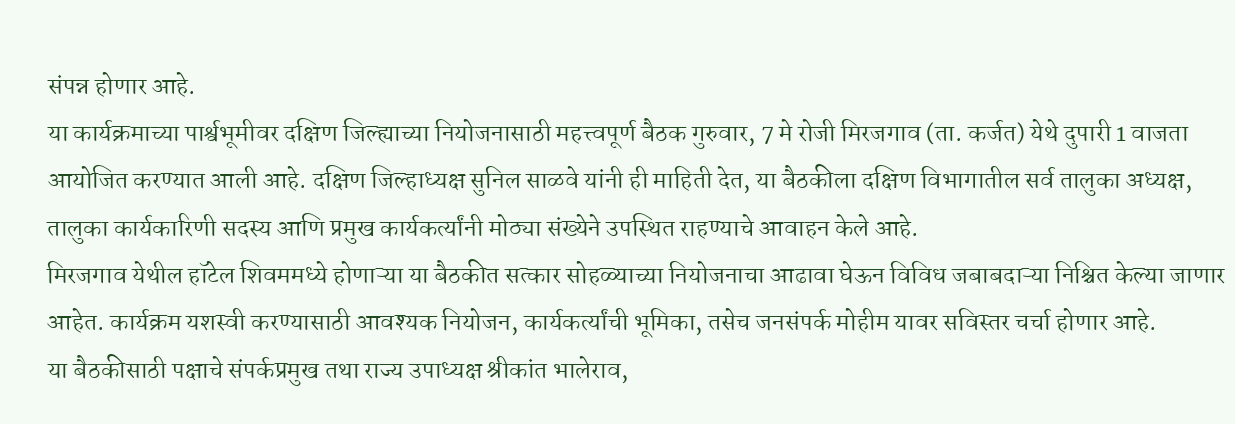संपन्न होणार आहे.
या कार्यक्रमाच्या पार्श्वभूमीवर दक्षिण जिल्ह्याच्या नियोजनासाठी महत्त्वपूर्ण बैठक गुरुवार, 7 मे रोजी मिरजगाव (ता. कर्जत) येथे दुपारी 1 वाजता आयोजित करण्यात आली आहे. दक्षिण जिल्हाध्यक्ष सुनिल साळवे यांनी ही माहिती देत, या बैठकीला दक्षिण विभागातील सर्व तालुका अध्यक्ष, तालुका कार्यकारिणी सदस्य आणि प्रमुख कार्यकर्त्यांनी मोठ्या संख्येने उपस्थित राहण्याचे आवाहन केले आहे.
मिरजगाव येथील हॉटेल शिवममध्ये होणाऱ्या या बैठकीत सत्कार सोहळ्याच्या नियोजनाचा आढावा घेऊन विविध जबाबदाऱ्या निश्चित केल्या जाणार आहेत. कार्यक्रम यशस्वी करण्यासाठी आवश्यक नियोजन, कार्यकर्त्यांची भूमिका, तसेच जनसंपर्क मोहीम यावर सविस्तर चर्चा होणार आहे.
या बैठकीसाठी पक्षाचे संपर्कप्रमुख तथा राज्य उपाध्यक्ष श्रीकांत भालेराव,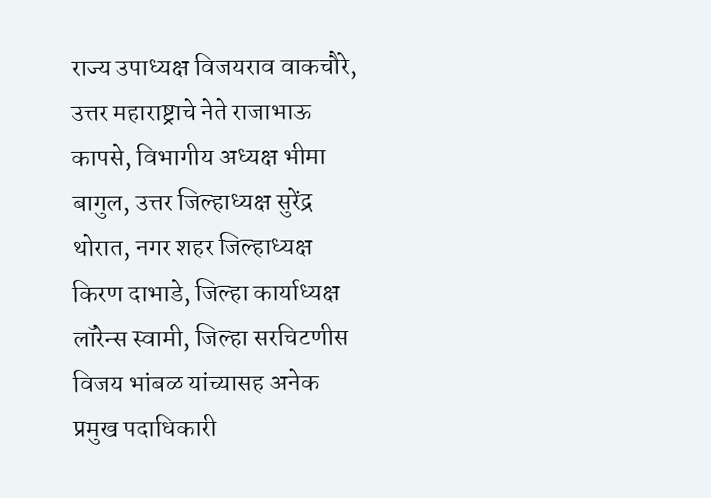राज्य उपाध्यक्ष विजयराव वाकचौरे, उत्तर महाराष्ट्राचे नेते राजाभाऊ कापसे, विभागीय अध्यक्ष भीमा बागुल, उत्तर जिल्हाध्यक्ष सुरेंद्र थोरात, नगर शहर जिल्हाध्यक्ष किरण दाभाडे, जिल्हा कार्याध्यक्ष लॉरेन्स स्वामी, जिल्हा सरचिटणीस विजय भांबळ यांच्यासह अनेक प्रमुख पदाधिकारी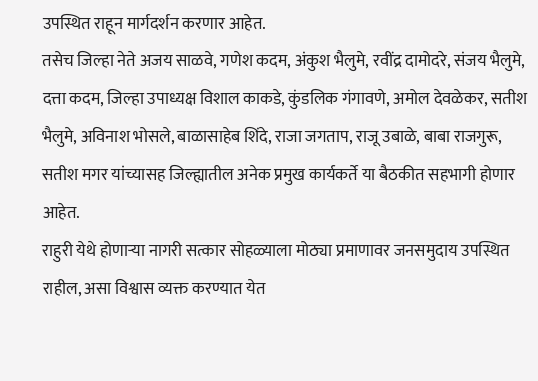उपस्थित राहून मार्गदर्शन करणार आहेत.
तसेच जिल्हा नेते अजय साळवे, गणेश कदम, अंकुश भैलुमे, रवींद्र दामोदरे, संजय भैलुमे, दत्ता कदम, जिल्हा उपाध्यक्ष विशाल काकडे, कुंडलिक गंगावणे, अमोल देवळेकर, सतीश भैलुमे, अविनाश भोसले, बाळासाहेब शिंदे, राजा जगताप, राजू उबाळे, बाबा राजगुरू, सतीश मगर यांच्यासह जिल्ह्यातील अनेक प्रमुख कार्यकर्ते या बैठकीत सहभागी होणार आहेत.
राहुरी येथे होणाऱ्या नागरी सत्कार सोहळ्याला मोठ्या प्रमाणावर जनसमुदाय उपस्थित राहील, असा विश्वास व्यक्त करण्यात येत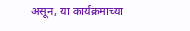असून, या कार्यक्रमाच्या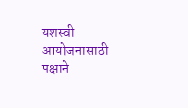यशस्वी आयोजनासाठी पक्षाने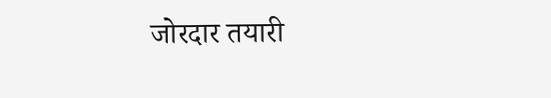जोरदार तयारी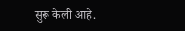सुरू केली आहे.